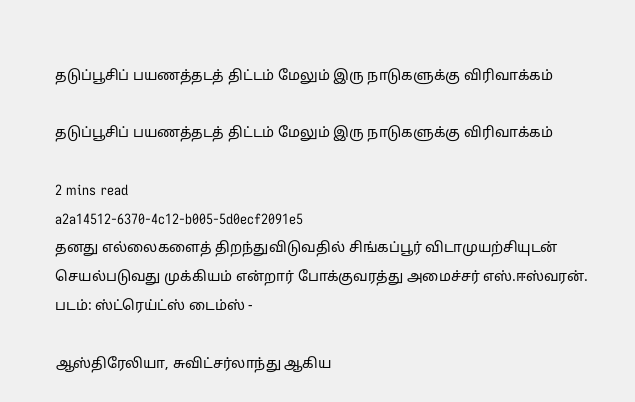தடுப்பூசிப் பயணத்தடத் திட்டம் மேலும் இரு நாடுகளுக்கு விரிவாக்கம்

தடுப்பூசிப் பயணத்தடத் திட்டம் மேலும் இரு நாடுகளுக்கு விரிவாக்கம்

2 mins read
a2a14512-6370-4c12-b005-5d0ecf2091e5
தனது எல்லைகளைத் திறந்துவிடுவதில் சிங்கப்பூர் விடாமுயற்சியுடன் செயல்படுவது முக்கியம் என்றார் போக்குவரத்து அமைச்சர் எஸ்.ஈஸ்வரன். படம்: ஸ்ட்ரெய்ட்ஸ் டைம்ஸ் -

ஆஸ்திரேலியா, சுவிட்சர்லாந்து ஆகிய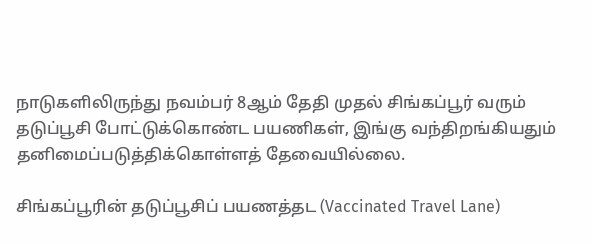நாடுகளிலிருந்து நவம்பர் 8ஆம் தேதி முதல் சிங்கப்பூர் வரும் தடுப்பூசி போட்டுக்கொண்ட பயணிகள், இங்கு வந்திறங்கியதும் தனிமைப்படுத்திக்கொள்ளத் தேவையில்லை.

சிங்கப்பூரின் தடுப்பூசிப் பயணத்தட (Vaccinated Travel Lane)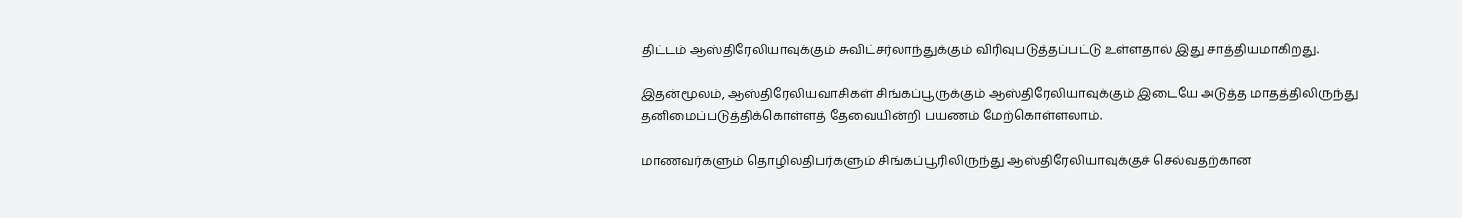திட்டம் ஆஸ்திரேலியாவுக்கும் சுவிட்சர்லாந்துக்கும் விரிவுபடுத்தப்பட்டு உள்ளதால் இது சாத்தியமாகிறது.

இதன்மூலம், ஆஸ்திரேலியவாசிகள் சிங்கப்பூருக்கும் ஆஸ்திரேலியாவுக்கும் இடையே அடுத்த மாதத்திலிருந்து தனிமைப்படுத்திக்கொள்ளத் தேவையின்றி பயணம் மேற்கொள்ளலாம்.

மாணவர்களும் தொழிலதிபர்களும் சிங்கப்பூரிலிருந்து ஆஸ்திரேலியாவுக்குச் செல்வதற்கான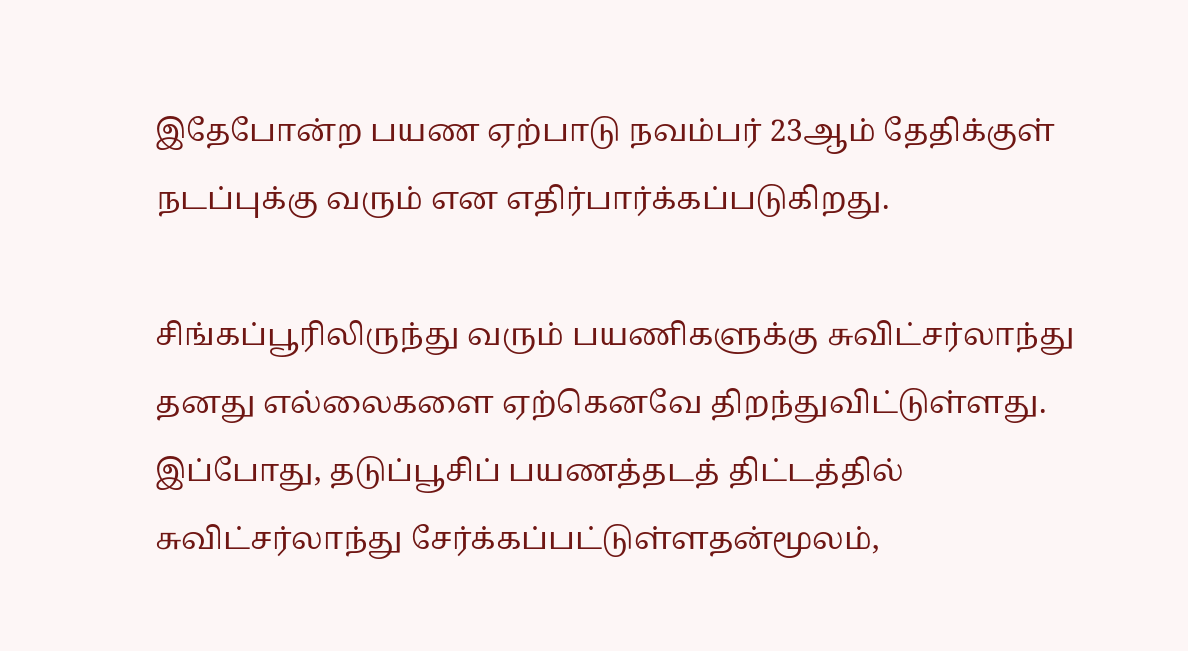இதேபோன்ற பயண ஏற்பாடு நவம்பர் 23ஆம் தேதிக்குள் நடப்புக்கு வரும் என எதிர்பார்க்கப்படுகிறது.

சிங்கப்பூரிலிருந்து வரும் பயணிகளுக்கு சுவிட்சர்லாந்து தனது எல்லைகளை ஏற்கெனவே திறந்துவிட்டுள்ளது. இப்போது, தடுப்பூசிப் பயணத்தடத் திட்டத்தில் சுவிட்சர்லாந்து சேர்க்கப்பட்டுள்ளதன்மூலம்,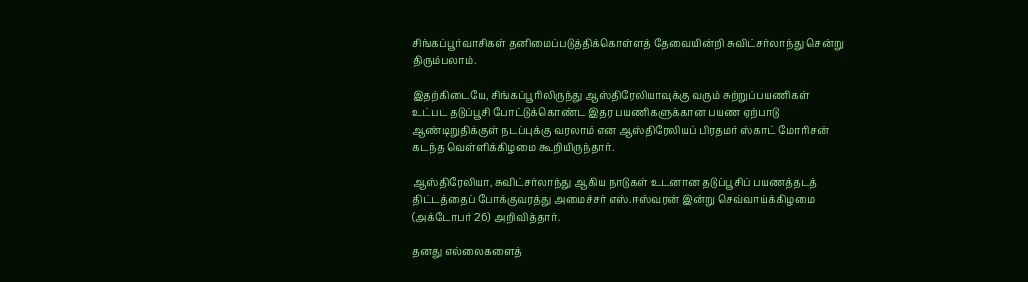சிங்கப்பூர்வாசிகள் தனிமைப்படுத்திக்கொள்ளத் தேவையின்றி சுவிட்சர்லாந்து சென்று திரும்பலாம்.

இதற்கிடையே, சிங்கப்பூரிலிருந்து ஆஸ்திரேலியாவுக்கு வரும் சுற்றுப்பயணிகள் உட்பட தடுப்பூசி போட்டுக்கொண்ட இதர பயணிகளுக்கான பயண ஏற்பாடு ஆண்டிறுதிக்குள் நடப்புக்கு வரலாம் என ஆஸ்திரேலியப் பிரதமர் ஸ்காட் மோரிசன் கடந்த வெள்ளிக்கிழமை கூறியிருந்தார்.

ஆஸ்திரேலியா, சுவிட்சர்லாந்து ஆகிய நாடுகள் உடனான தடுப்பூசிப் பயணத்தடத் திட்டத்தைப் போக்குவரத்து அமைச்சர் எஸ்.ஈஸ்வரன் இன்று செவ்வாய்க்கிழமை (அக்டோபர் 26) அறிவித்தார்.

தனது எல்லைகளைத்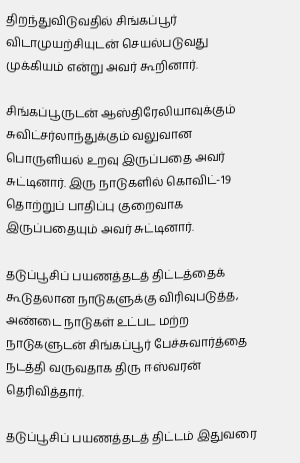திறந்துவிடுவதில் சிங்கப்பூர் விடாமுயற்சியுடன் செயல்படுவது முக்கியம் என்று அவர் கூறினார்.

சிங்கப்பூருடன் ஆஸ்திரேலியாவுக்கும் சுவிட்சர்லாந்துக்கும் வலுவான பொருளியல் உறவு இருப்பதை அவர் சுட்டினார். இரு நாடுகளில் கொவிட்-19 தொற்றுப் பாதிப்பு குறைவாக இருப்பதையும் அவர் சுட்டினார்.

தடுப்பூசிப் பயணத்தடத் திட்டத்தைக் கூடுதலான நாடுகளுக்கு விரிவுபடுத்த, அண்டை நாடுகள் உட்பட மற்ற நாடுகளுடன் சிங்கப்பூர் பேச்சுவார்த்தை நடத்தி வருவதாக திரு ஈஸ்வரன் தெரிவித்தார்.

தடுப்பூசிப் பயணத்தடத் திட்டம் இதுவரை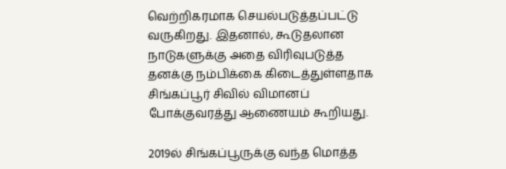வெற்றிகரமாக செயல்படுத்தப்பட்டு வருகிறது. இதனால், கூடுதலான நாடுகளுக்கு அதை விரிவுபடுத்த தனக்கு நம்பிக்கை கிடைத்துள்ளதாக சிங்கப்பூர் சிவில் விமானப் போக்குவரத்து ஆணையம் கூறியது.

2019ல் சிங்கப்பூருக்கு வந்த மொத்த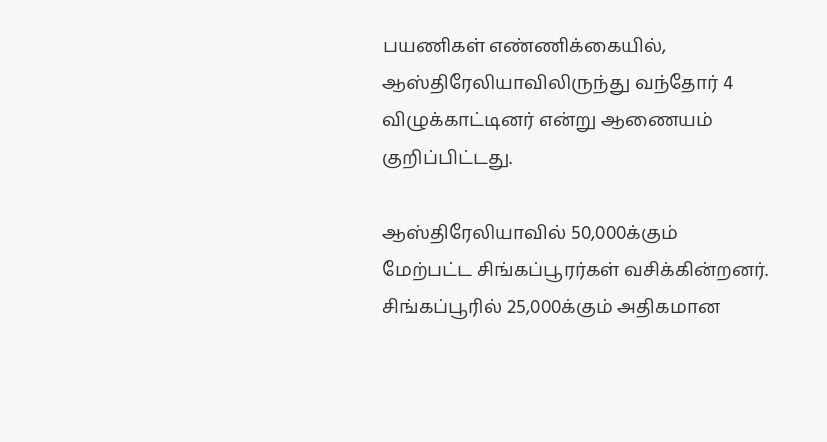பயணிகள் எண்ணிக்கையில், ஆஸ்திரேலியாவிலிருந்து வந்தோர் 4 விழுக்காட்டினர் என்று ஆணையம் குறிப்பிட்டது.

ஆஸ்திரேலியாவில் 50,000க்கும் மேற்பட்ட சிங்கப்பூரர்கள் வசிக்கின்றனர். சிங்கப்பூரில் 25,000க்கும் அதிகமான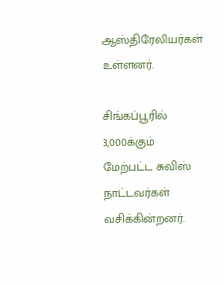ஆஸ்திரேலியர்கள் உள்ளனர்.

சிங்கப்பூரில் 3,000க்கும் மேற்பட்ட சுவிஸ் நாட்டவர்கள் வசிக்கின்றனர்.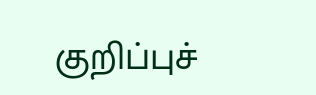குறிப்புச்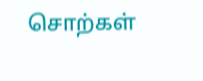சொற்கள்